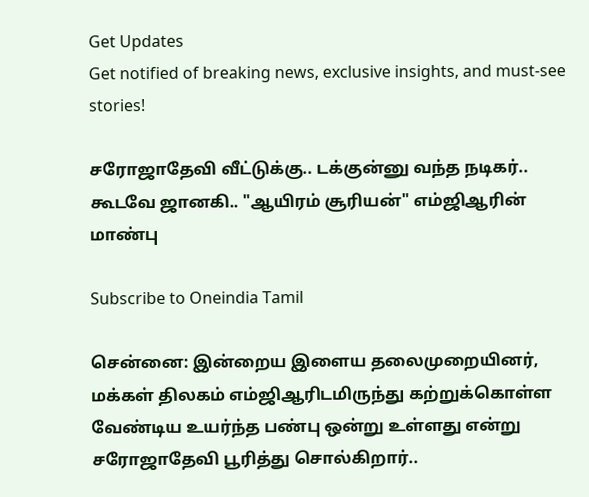Get Updates
Get notified of breaking news, exclusive insights, and must-see stories!

சரோஜாதேவி வீட்டுக்கு.. டக்குன்னு வந்த நடிகர்.. கூடவே ஜானகி.. "ஆயிரம் சூரியன்" எம்ஜிஆரின் மாண்பு

Subscribe to Oneindia Tamil

சென்னை: இன்றைய இளைய தலைமுறையினர், மக்கள் திலகம் எம்ஜிஆரிடமிருந்து கற்றுக்கொள்ள வேண்டிய உயர்ந்த பண்பு ஒன்று உள்ளது என்று சரோஜாதேவி பூரித்து சொல்கிறார்..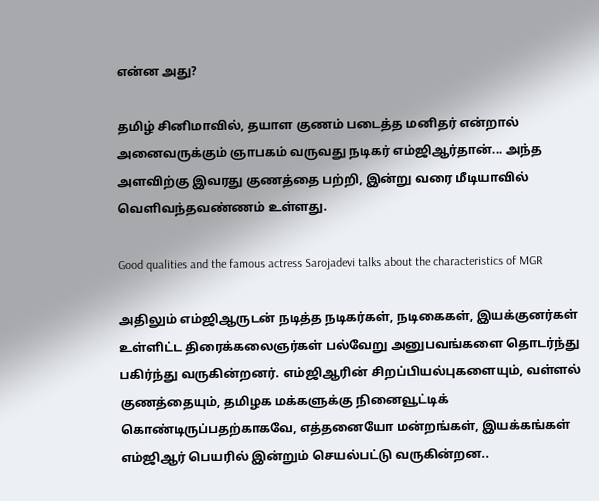என்ன அது?

தமிழ் சினிமாவில், தயாள குணம் படைத்த மனிதர் என்றால் அனைவருக்கும் ஞாபகம் வருவது நடிகர் எம்ஜிஆர்தான்... அந்த அளவிற்கு இவரது குணத்தை பற்றி, இன்று வரை மீடியாவில் வெளிவந்தவண்ணம் உள்ளது.

Good qualities and the famous actress Sarojadevi talks about the characteristics of MGR

அதிலும் எம்ஜிஆருடன் நடித்த நடிகர்கள், நடிகைகள், இயக்குனர்கள் உள்ளிட்ட திரைக்கலைஞர்கள் பல்வேறு அனுபவங்களை தொடர்ந்து பகிர்ந்து வருகின்றனர். எம்ஜிஆரின் சிறப்பியல்புகளையும், வள்ளல் குணத்தையும், தமிழக மக்களுக்கு நினைவூட்டிக் கொண்டிருப்பதற்காகவே, எத்தனையோ மன்றங்கள், இயக்கங்கள் எம்ஜிஆர் பெயரில் இன்றும் செயல்பட்டு வருகின்றன..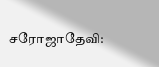சரோஜாதேவி: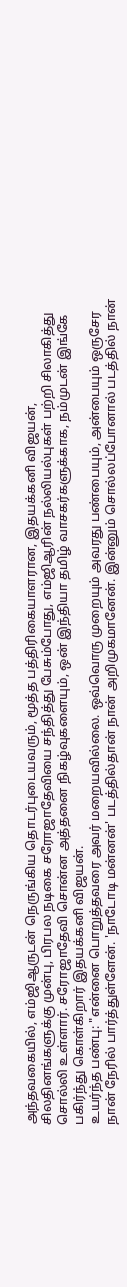அந்தவகையில், எம்ஜிஆருடன் நெருங்கிய தொடர்புடையவரும், மூத்த பத்திரிகையாளரான, இதயக்கனி விஜயன், சிலதினங்களுக்கு முன்பு, பிரபல நடிகை சரோஜாதேவியை சந்தித்து பேசும்போது, எம்ஜிஆரின் நல்லியல்புகள் பற்றி சிலாகித்து சொல்லி உள்ளார். சரோஜாதேவி சொன்ன அத்தனை நிகழ்வுகளையும், ஒன் இந்தியா தமிழ் வாசகர்களுக்காக, நம்முடன் இங்கே பகிர்ந்து கொள்கிறார் இதயக்கனி விஜயன்.
உயர்ந்த பண்பு: "என்னை பொறுத்தவரை அவர் மறையவில்லை. ஒவ்வொரு முறையும் அவரது பண்பையும், அன்பையும் ஒருசேர நான் நேரில் பார்த்துள்ளேன். 'நாடோடி மன்னன்' படத்தில்தான் நான் அறிமுகமானேன். இன்னும் சொல்லப்போனால் படத்தில் நான்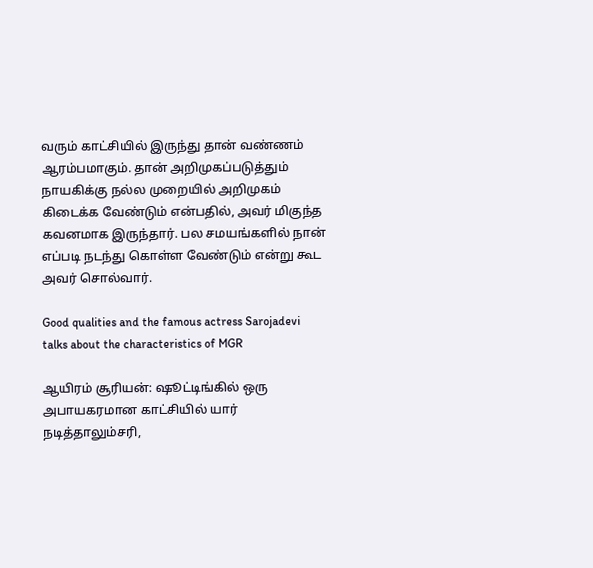வரும் காட்சியில் இருந்து தான் வண்ணம் ஆரம்பமாகும். தான் அறிமுகப்படுத்தும் நாயகிக்கு நல்ல முறையில் அறிமுகம் கிடைக்க வேண்டும் என்பதில், அவர் மிகுந்த கவனமாக இருந்தார். பல சமயங்களில் நான் எப்படி நடந்து கொள்ள வேண்டும் என்று கூட அவர் சொல்வார்.

Good qualities and the famous actress Sarojadevi talks about the characteristics of MGR

ஆயிரம் சூரியன்: ஷூட்டிங்கில் ஒரு அபாயகரமான காட்சியில் யார் நடித்தாலும்சரி,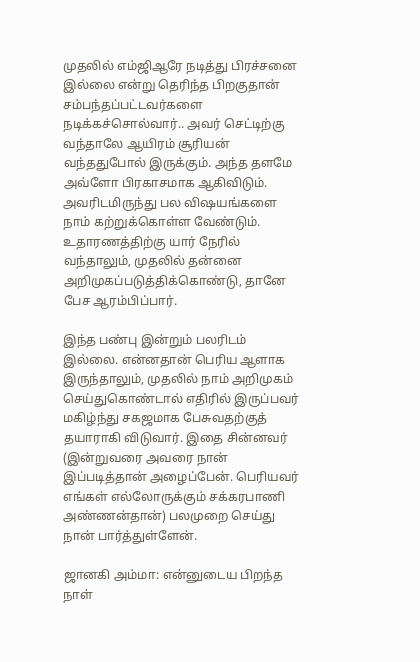முதலில் எம்ஜிஆரே நடித்து பிரச்சனை இல்லை என்று தெரிந்த பிறகுதான் சம்பந்தப்பட்டவர்களை நடிக்கச்சொல்வார்.. அவர் செட்டிற்கு வந்தாலே ஆயிரம் சூரியன் வந்ததுபோல் இருக்கும். அந்த தளமே அவ்ளோ பிரகாசமாக ஆகிவிடும். அவரிடமிருந்து பல விஷயங்களை நாம் கற்றுக்கொள்ள வேண்டும். உதாரணத்திற்கு யார் நேரில் வந்தாலும், முதலில் தன்னை அறிமுகப்படுத்திக்கொண்டு, தானே பேச ஆரம்பிப்பார்.

இந்த பண்பு இன்றும் பலரிடம் இல்லை. என்னதான் பெரிய ஆளாக இருந்தாலும், முதலில் நாம் அறிமுகம் செய்துகொண்டால் எதிரில் இருப்பவர் மகிழ்ந்து சகஜமாக பேசுவதற்குத் தயாராகி விடுவார். இதை சின்னவர் (இன்றுவரை அவரை நான் இப்படித்தான் அழைப்பேன். பெரியவர் எங்கள் எல்லோருக்கும் சக்கரபாணி அண்ணன்தான்) பலமுறை செய்து நான் பார்த்துள்ளேன்.

ஜானகி அம்மா: என்னுடைய பிறந்த நாள்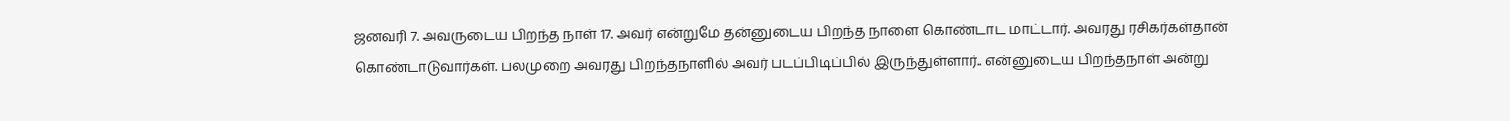ஜனவரி 7. அவருடைய பிறந்த நாள் 17. அவர் என்றுமே தன்னுடைய பிறந்த நாளை கொண்டாட மாட்டார். அவரது ரசிகர்கள்தான் கொண்டாடுவார்கள். பலமுறை அவரது பிறந்தநாளில் அவர் படப்பிடிப்பில் இருந்துள்ளார்.. என்னுடைய பிறந்தநாள் அன்று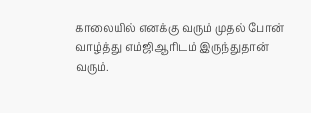காலையில் எனக்கு வரும் முதல் போன் வாழ்த்து எம்ஜிஆரிடம் இருந்துதான் வரும்.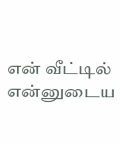என் வீட்டில் என்னுடைய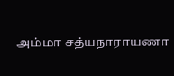அம்மா சத்யநாராயணா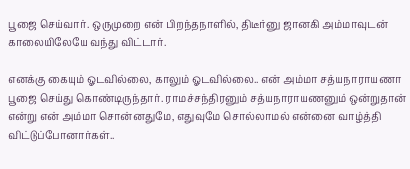பூஜை செய்வார். ஒருமுறை என் பிறந்தநாளில், திடீர்னு ஜானகி அம்மாவுடன் காலையிலேயே வந்து விட்டார்.

எனக்கு கையும் ஓடவில்லை, காலும் ஓடவில்லை.. என் அம்மா சத்யநாராயணா பூஜை செய்து கொண்டிருந்தார். ராமச்சந்திரனும் சத்யநாராயணனும் ஒன்றுதான் என்று என் அம்மா சொன்னதுமே, எதுவுமே சொல்லாமல் என்னை வாழ்த்தி விட்டுப்போனார்கள்..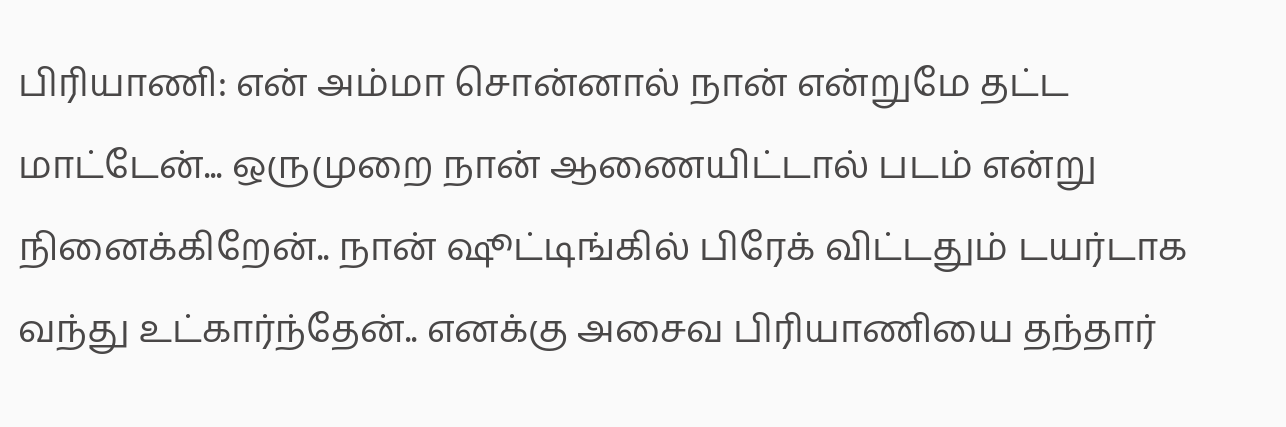பிரியாணி: என் அம்மா சொன்னால் நான் என்றுமே தட்ட மாட்டேன்... ஒருமுறை நான் ஆணையிட்டால் படம் என்று நினைக்கிறேன்.. நான் ஷூட்டிங்கில் பிரேக் விட்டதும் டயர்டாக வந்து உட்கார்ந்தேன்.. எனக்கு அசைவ பிரியாணியை தந்தார்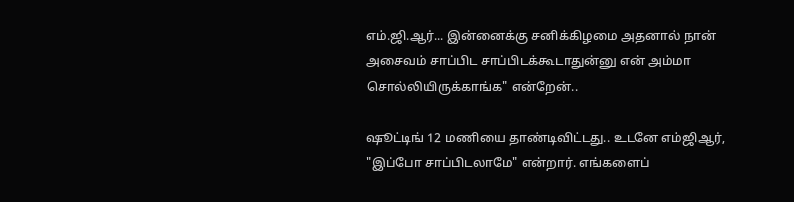எம்.ஜி.ஆர்... இன்னைக்கு சனிக்கிழமை அதனால் நான் அசைவம் சாப்பிட சாப்பிடக்கூடாதுன்னு என் அம்மா சொல்லியிருக்காங்க" என்றேன்..

ஷூட்டிங் 12 மணியை தாண்டிவிட்டது.. உடனே எம்ஜிஆர், "இப்போ சாப்பிடலாமே" என்றார். எங்களைப்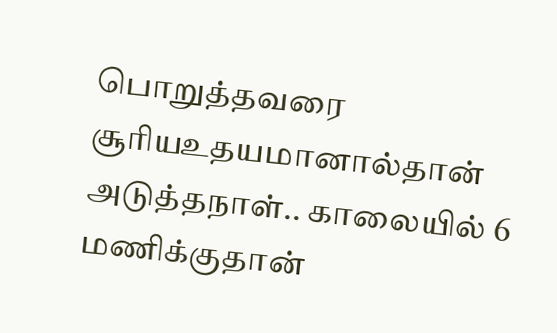பொறுத்தவரை சூரியஉதயமானால்தான் அடுத்தநாள்.. காலையில் 6 மணிக்குதான்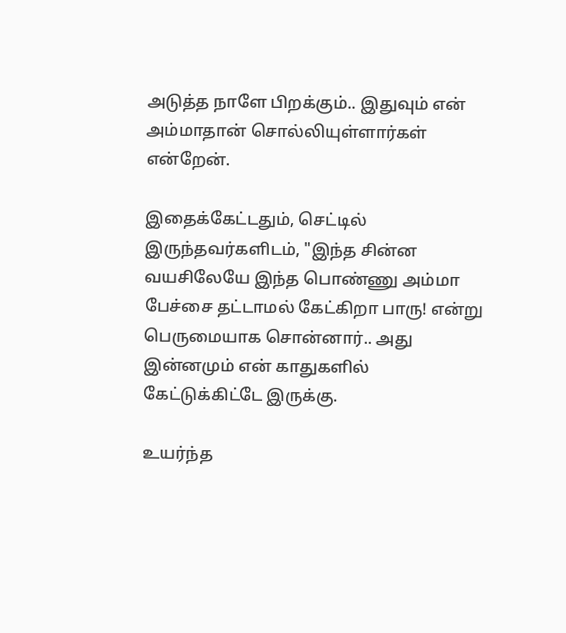அடுத்த நாளே பிறக்கும்.. இதுவும் என் அம்மாதான் சொல்லியுள்ளார்கள் என்றேன்.

இதைக்கேட்டதும், செட்டில் இருந்தவர்களிடம், "இந்த சின்ன வயசிலேயே இந்த பொண்ணு அம்மா பேச்சை தட்டாமல் கேட்கிறா பாரு! என்று பெருமையாக சொன்னார்.. அது இன்னமும் என் காதுகளில் கேட்டுக்கிட்டே இருக்கு.

உயர்ந்த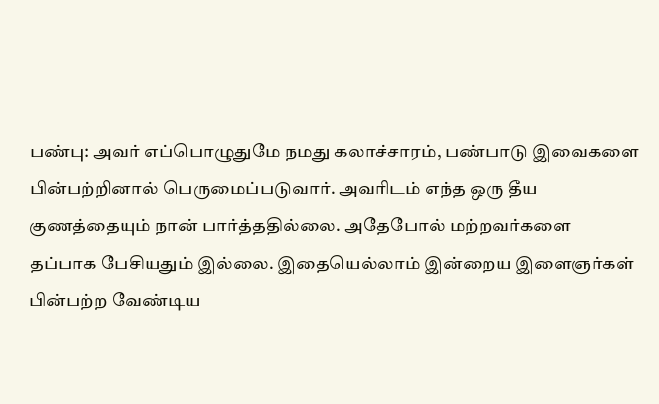பண்பு: அவர் எப்பொழுதுமே நமது கலாச்சாரம், பண்பாடு இவைகளை பின்பற்றினால் பெருமைப்படுவார். அவரிடம் எந்த ஒரு தீய குணத்தையும் நான் பார்த்ததில்லை. அதேபோல் மற்றவர்களை தப்பாக பேசியதும் இல்லை. இதையெல்லாம் இன்றைய இளைஞர்கள் பின்பற்ற வேண்டிய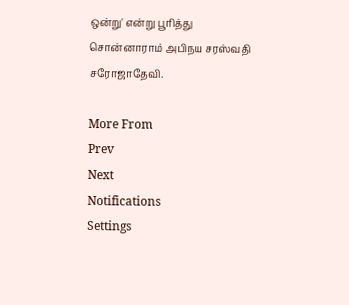ஒன்று' என்று பூரித்து சொன்னாராம் அபிநய சரஸ்வதி சரோஜாதேவி.

More From
Prev
Next
Notifications
Settings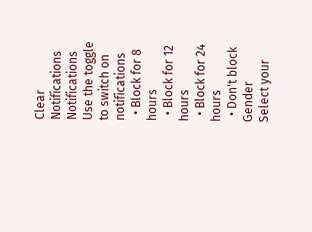Clear Notifications
Notifications
Use the toggle to switch on notifications
  • Block for 8 hours
  • Block for 12 hours
  • Block for 24 hours
  • Don't block
Gender
Select your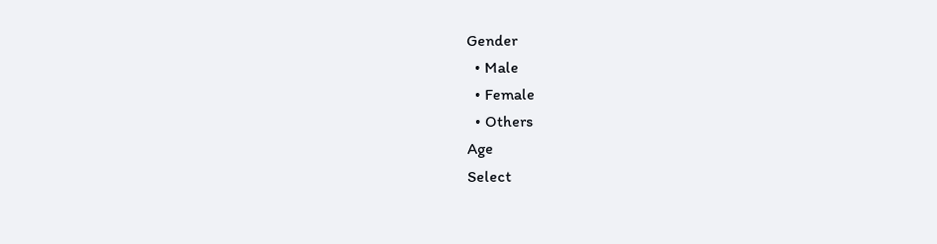Gender
  • Male
  • Female
  • Others
Age
Select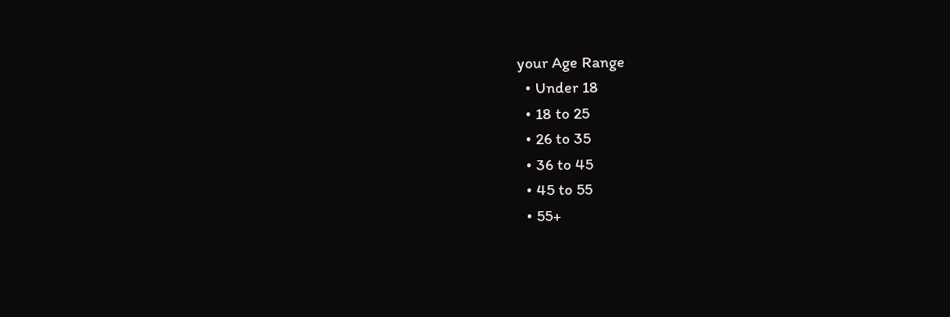your Age Range
  • Under 18
  • 18 to 25
  • 26 to 35
  • 36 to 45
  • 45 to 55
  • 55+